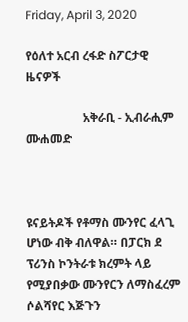Friday, April 3, 2020

የዕለተ አርብ ረፋድ ስፖርታዊ ዜናዎች

                   አቅራቢ - ኢብራሒም ሙሐመድ



ዩናይትዶች የቶማስ ሙንየር ፈላጊ ሆነው ብቅ ብለዋል። በፓርክ ደ ፕሪንስ ኮንትራቱ ክረምት ላይ የሚያበቃው ሙንየርን ለማስፈረም ሶልሻየር እጅጉን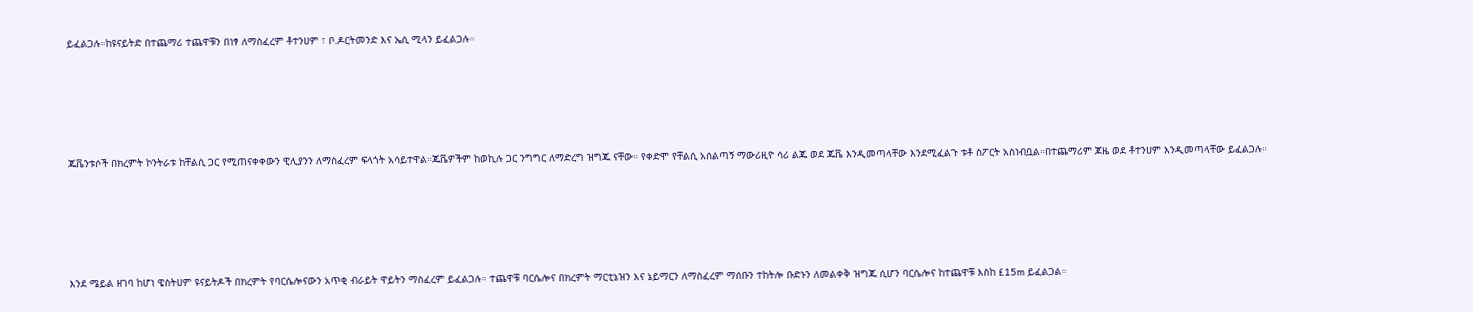ይፈልጋሉ።ከዩናይትድ በተጨማሪ ተጨዋቹን በነፃ ለማስፈረም ቶተንሀም ፣ ቦ.ዶርትመንድ እና ኤሲ ሚላን ይፈልጋሉ።





ጁቬንቱሶች በክረምት ኮንትራቱ ከቸልሲ ጋር የሚጠናቀቀውን ዊሊያንን ለማስፈረም ፍላጎት አሳይተዋል።ጁቬዎችም ከወኪሉ ጋር ንግግር ለማድረግ ዝግጁ ናቸው። የቀድሞ የቸልሲ አሰልጣኝ ማውሪዚዮ ሳሪ ልጁ ወደ ጁቬ እንዲመጣላቸው እንደሚፈልጉ ቱቶ ስፖርት አስነብቧል።በተጨማሪም ጆዜ ወደ ቶተንሀም እንዲመጣላቸው ይፈልጋሉ።





እንደ ሜይል ዘገባ ከሆነ ዌስትሀም ዩናይትዶች በክረምት የባርሴሎናውን አጥቂ ብራይት ዋይትን ማስፈረም ይፈልጋሉ። ተጨዋቹ ባርሴሎና በክረምት ማርቲኔዝን እና ኔይማርን ለማስፈረም ማሰቡን ተከትሎ ቡድኑን ለመልቀቅ ዝግጁ ሲሆን ባርሴሎና ከተጨዋቹ እስከ £15m ይፈልጋል።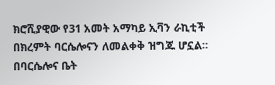ክሮሺያዊው የ31 አመት አማካይ ኢቫን ራኪቲች በክረምት ባርሴሎናን ለመልቀቅ ዝግጁ ሆኗል። በባርሴሎና ቤት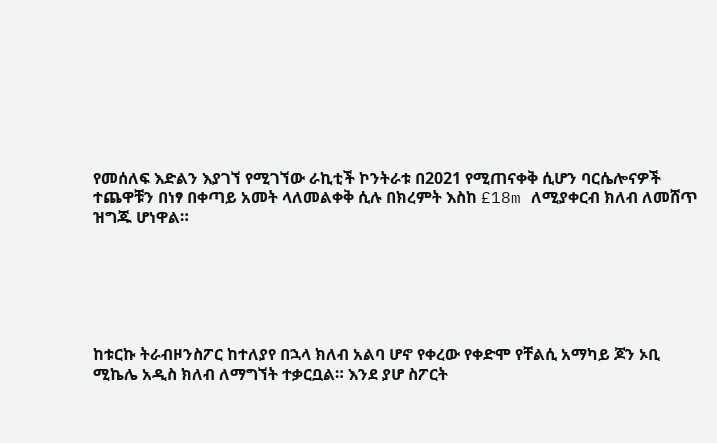የመሰለፍ እድልን እያገኘ የሚገኘው ራኪቲች ኮንትራቱ በ2021 የሚጠናቀቅ ሲሆን ባርሴሎናዎች ተጨዋቹን በነፃ በቀጣይ አመት ላለመልቀቅ ሲሉ በክረምት እስከ £18m ለሚያቀርብ ክለብ ለመሸጥ ዝግጁ ሆነዋል።






ከቱርኩ ትራብዞንስፖር ከተለያየ በኋላ ክለብ አልባ ሆኖ የቀረው የቀድሞ የቸልሲ አማካይ ጆን ኦቢ ሚኬሌ አዲስ ክለብ ለማግኘት ተቃርቧል። እንደ ያሆ ስፖርት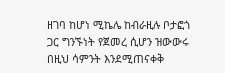ዘገባ ከሆነ ሚኬሌ ከብራዚሉ ቦታፎጎ ጋር ግንኙነት የጀመረ ሲሆን ዝውውሩ በዚህ ሳምንት እንደሚጠናቀቅ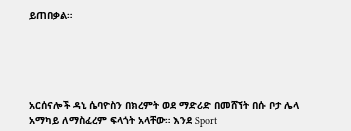ይጠበቃል።





አርሰናሎች ዳኒ ሴባዮስን በክረምት ወደ ማድሪድ በመሸኘት በሱ ቦታ ሌላ አማካይ ለማስፈረም ፍላጎት አላቸው። እንደ Sport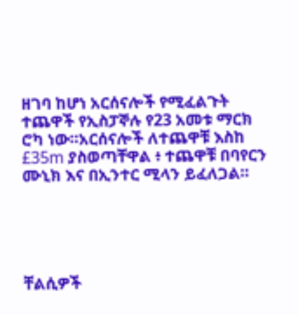ዘገባ ከሆነ አርሰናሎች የሚፈልጉት ተጨዋች የኢስፓኞሉ የ23 አመቱ ማርክ ሮካ ነው።አርሰናሎች ለተጨዋቹ እስከ £35m ያስወጣቸዋል ፥ ተጨዋቹ በባየርን ሙኒክ እና በኢንተር ሚላን ይፈለጋል።





ቸልሲዎች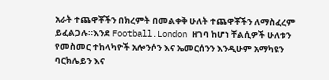አራት ተጨዋቾችን በክረምት በመልቀቅ ሁለት ተጨዋቾችን ለማስፈረም ይፈልጋሉ።እንደ Football.London ዘገባ ከሆነ ቸልሲዎች ሁለቱን የመስመር ተከላካዮች አሎንሶን እና ኤመርሰንን እንዲሁም አማካዩን ባርክሌይን እና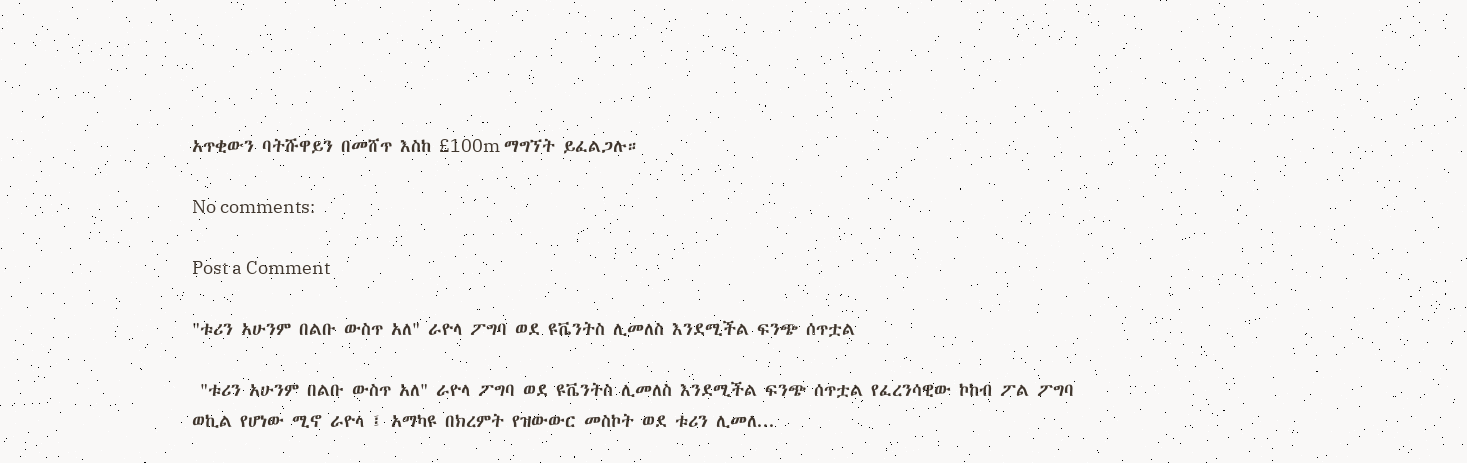አጥቂውን ባትሹዋይን በመሸጥ እስከ £100m ማግኘት ይፈልጋሉ።

No comments:

Post a Comment

"ቱሪን አሁንም በልቡ ውስጥ አለ" ራዮላ ፖግባ ወደ ዩቬንትስ ሊመለስ እንደሚችል ፍንጭ ሰጥቷል

 "ቱሪን አሁንም በልቡ ውስጥ አለ" ራዮላ ፖግባ ወደ ዩቬንትስ ሊመለስ እንደሚችል ፍንጭ ሰጥቷል የፈረንሳዊው ኮከብ ፖል ፖግባ ወኪል የሆነው ሚኖ ራዮላ ፤ አማካዩ በክረምት የዝውውር መስኮት ወደ ቱሪን ሊመለ...